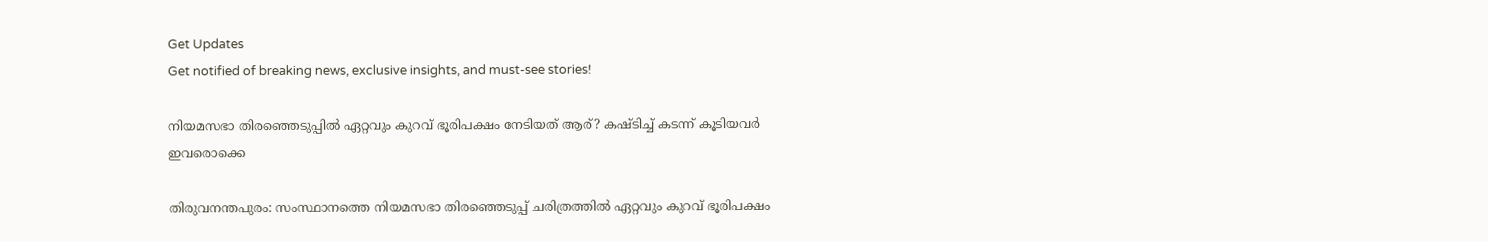Get Updates
Get notified of breaking news, exclusive insights, and must-see stories!

നിയമസഭാ തിരഞ്ഞെടുപ്പിൽ ഏറ്റവും കുറവ് ഭൂരിപക്ഷം നേടിയത് ആര്? കഷ്ടിച്ച് കടന്ന് കൂടിയവർ ഇവരൊക്കെ

തിരുവനന്തപുരം: സംസ്ഥാനത്തെ നിയമസഭാ തിരഞ്ഞെടുപ്പ് ചരിത്രത്തില്‍ ഏറ്റവും കുറവ് ഭൂരിപക്ഷം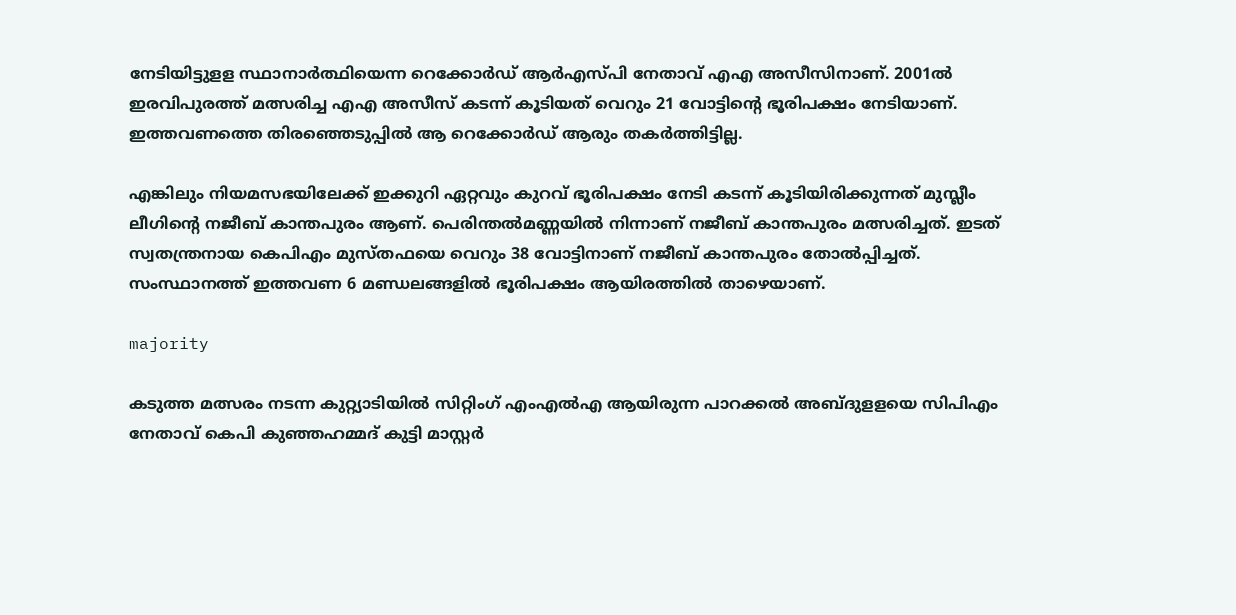നേടിയിട്ടുളള സ്ഥാനാര്‍ത്ഥിയെന്ന റെക്കോര്‍ഡ് ആര്‍എസ്പി നേതാവ് എഎ അസീസിനാണ്. 2001ല്‍ ഇരവിപുരത്ത് മത്സരിച്ച എഎ അസീസ് കടന്ന് കൂടിയത് വെറും 21 വോട്ടിന്റെ ഭൂരിപക്ഷം നേടിയാണ്. ഇത്തവണത്തെ തിരഞ്ഞെടുപ്പില്‍ ആ റെക്കോര്‍ഡ് ആരും തകര്‍ത്തിട്ടില്ല.

എങ്കിലും നിയമസഭയിലേക്ക് ഇക്കുറി ഏറ്റവും കുറവ് ഭൂരിപക്ഷം നേടി കടന്ന് കൂടിയിരിക്കുന്നത് മുസ്ലീം ലീഗിന്റെ നജീബ് കാന്തപുരം ആണ്. പെരിന്തല്‍മണ്ണയില്‍ നിന്നാണ് നജീബ് കാന്തപുരം മത്സരിച്ചത്. ഇടത് സ്വതന്ത്രനായ കെപിഎം മുസ്തഫയെ വെറും 38 വോട്ടിനാണ് നജീബ് കാന്തപുരം തോല്‍പ്പിച്ചത്. സംസ്ഥാനത്ത് ഇത്തവണ 6 മണ്ഡലങ്ങളില്‍ ഭൂരിപക്ഷം ആയിരത്തില്‍ താഴെയാണ്.

majority

കടുത്ത മത്സരം നടന്ന കുറ്റ്യാടിയില്‍ സിറ്റിംഗ് എംഎല്‍എ ആയിരുന്ന പാറക്കല്‍ അബ്ദുളളയെ സിപിഎം നേതാവ് കെപി കുഞ്ഞഹമ്മദ് കുട്ടി മാസ്റ്റര്‍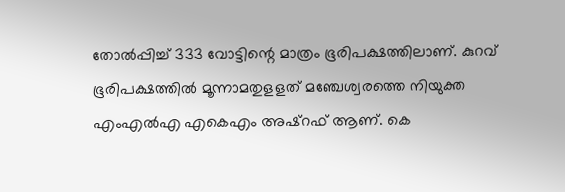തോല്‍പ്പിച്ച് 333 വോട്ടിന്റെ മാത്രം ഭൂരിപക്ഷത്തിലാണ്. കുറവ് ഭൂരിപക്ഷത്തില്‍ മൂന്നാമതുളളത് മഞ്ചേശ്വരത്തെ നിയുക്ത എംഎല്‍എ എകെഎം അഷ്‌റഫ് ആണ്. കെ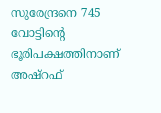സുരേന്ദ്രനെ 745 വോട്ടിന്റെ ഭൂരിപക്ഷത്തിനാണ് അഷ്‌റഫ്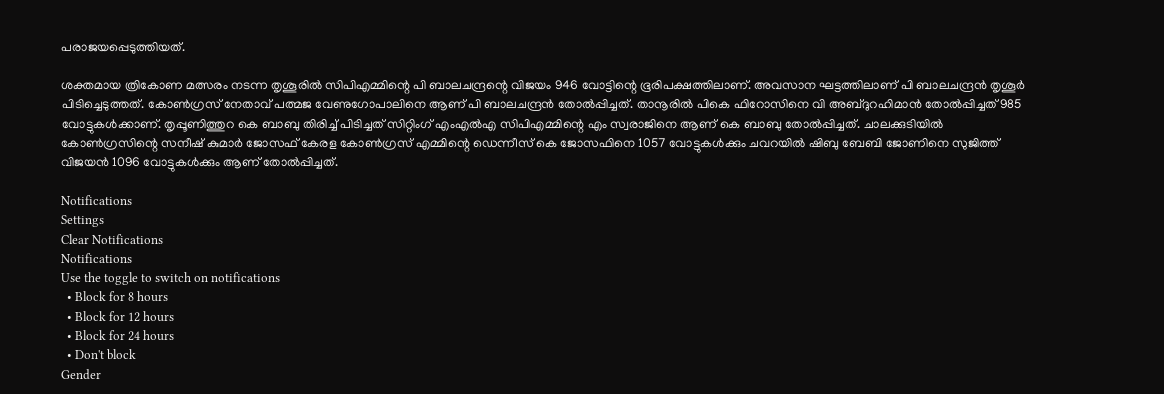പരാജയപ്പെടുത്തിയത്.

ശക്തമായ ത്രികോണ മത്സരം നടന്ന തൃശൂരില്‍ സിപിഎമ്മിന്റെ പി ബാലചന്ദ്രന്റെ വിജയം 946 വോട്ടിന്റെ ഭൂരിപക്ഷത്തിലാണ്. അവസാന ഘട്ടത്തിലാണ് പി ബാലചന്ദ്രന്‍ തൃശൂര്‍ പിടിച്ചെടുത്തത്. കോണ്‍ഗ്രസ് നേതാവ് പത്മജ വേണുഗോപാലിനെ ആണ് പി ബാലചന്ദ്രന്‍ തോല്‍പ്പിച്ചത്. താനൂരില്‍ പികെ ഫിറോസിനെ വി അബ്ദുറഹിമാന്‍ തോല്‍പ്പിച്ചത് 985 വോട്ടുകള്‍ക്കാണ്. തൃപ്പൂണിത്തുറ കെ ബാബു തിരിച്ച് പിടിച്ചത് സിറ്റിംഗ് എംഎല്‍എ സിപിഎമ്മിന്റെ എം സ്വരാജിനെ ആണ് കെ ബാബു തോല്‍പ്പിച്ചത്. ചാലക്കുടിയില്‍ കോണ്‍ഗ്രസിന്റെ സനീഷ് കുമാര്‍ ജോസഫ് കേരള കോണ്‍ഗ്രസ് എമ്മിന്റെ ഡെന്നീസ് കെ ജോസഫിനെ 1057 വോട്ടുകള്‍ക്കും ചവറയില്‍ ഷിബു ബേബി ജോണിനെ സുജിത്ത് വിജയന്‍ 1096 വോട്ടുകള്‍ക്കും ആണ് തോല്‍പ്പിച്ചത്.

Notifications
Settings
Clear Notifications
Notifications
Use the toggle to switch on notifications
  • Block for 8 hours
  • Block for 12 hours
  • Block for 24 hours
  • Don't block
Gender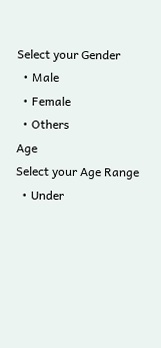Select your Gender
  • Male
  • Female
  • Others
Age
Select your Age Range
  • Under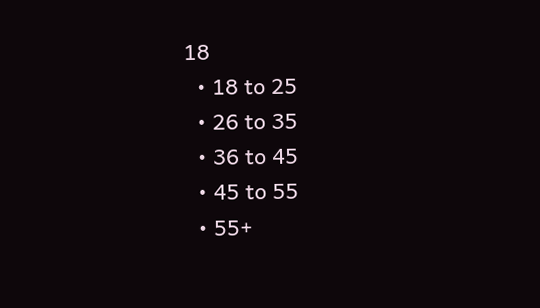18
  • 18 to 25
  • 26 to 35
  • 36 to 45
  • 45 to 55
  • 55+